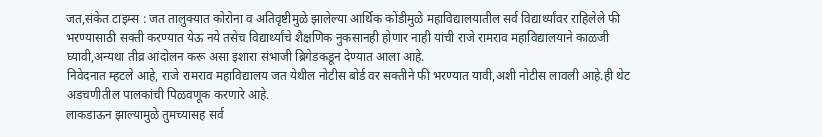जत,संकेत टाइम्स : जत तालुक्यात कोरोना व अतिवृष्टीमुळे झालेल्या आर्थिक कोंडीमुळे महाविद्यालयातील सर्व विद्यार्थ्यांवर राहिलेले फी भरण्यासाठी सक्ती करण्यात येऊ नये तसेच विद्यार्थ्यांचे शैक्षणिक नुकसानही होणार नाही यांची राजे रामराव महाविद्यालयाने काळजी घ्यावी,अन्यथा तीव्र आंदोलन करू असा इशारा संभाजी ब्रिगेडकडून देण्यात आला आहे.
निवेदनात म्हटले आहे, राजे रामराव महाविद्यालय जत येथील नोटीस बोर्ड वर सक्तीने फी भरण्यात यावी,अशी नोटीस लावली आहे.ही थेट अडचणीतील पालकांची पिळवणूक करणारे आहे.
लाकडाऊन झाल्यामुळे तुमच्यासह सर्व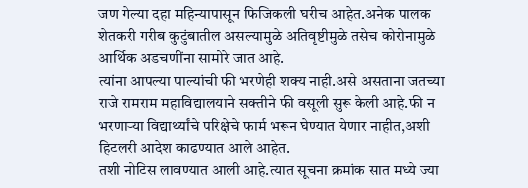जण गेल्या दहा महिन्यापासून फिजिकली घरीच आहेत.अनेक पालक शेतकरी गरीब कुटुंबातील असल्यामुळे अतिवृष्टीमुळे तसेच कोरोनामुळे आर्थिक अडचणींना सामोरे जात आहे.
त्यांना आपल्या पाल्यांची फी भरणेही शक्य नाही.असे असताना जतच्या राजे रामराम महाविद्यालयाने सक्तीने फी वसूली सुरू केली आहे.फी न भरणाऱ्या विद्यार्थ्यांचे परिक्षेचे फार्म भरून घेण्यात येणार नाहीत,अशी हिटलरी आदेश काढण्यात आले आहेत.
तशी नोटिस लावण्यात आली आहे.त्यात सूचना क्रमांक सात मध्ये ज्या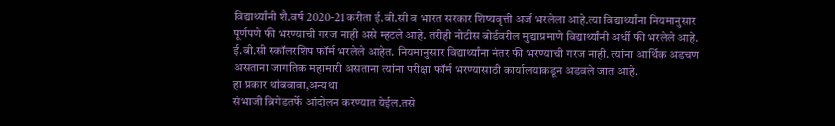विद्यार्थ्यांनी शै.वर्ष 2020-21 करीता ई.बी.सी व भारत सरकार शिष्यवृत्ती अर्ज भरलेला आहे.त्या विद्यार्थ्यांना नियमानुसार पूर्णपणे फी भरण्याची गरज नाही असे म्हटले आहे. तरीही नोटीस बोर्डवरील मुद्याप्रमाणे विद्यार्थ्यांनी अर्धी फी भरलेले आहे. ई.बी.सी स्कॉलरशिप फॉर्म भरलेले आहेत. नियमानुसार विद्यार्थ्यांना नंतर फी भरण्याची गरज नाही. त्यांना आर्थिक अडचण असताना जागतिक महामारी असताना त्यांना परीक्षा फॉर्म भरण्यासाठी कार्यालयाकडून अडवले जात आहे.
हा प्रकार थांबवावा,अन्यथा
संभाजी ब्रिगेडतर्फे आंदोलन करण्यात येईल.तसे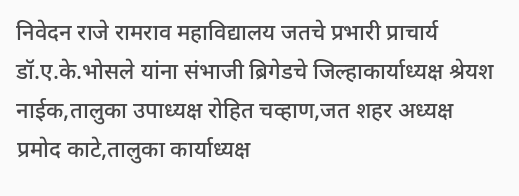निवेदन राजे रामराव महाविद्यालय जतचे प्रभारी प्राचार्य डॉ.ए.के.भोसले यांना संभाजी ब्रिगेडचे जिल्हाकार्याध्यक्ष श्रेयश नाईक,तालुका उपाध्यक्ष रोहित चव्हाण,जत शहर अध्यक्ष प्रमोद काटे,तालुका कार्याध्यक्ष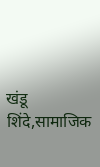खंडू शिंदे,सामाजिक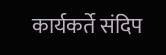कार्यकर्ते संदिप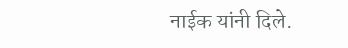नाईक यांनी दिले.